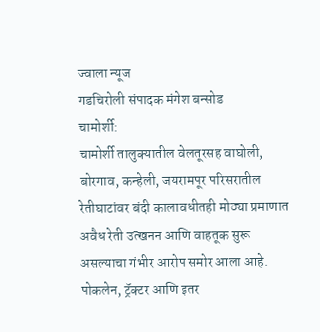ज्वाला न्यूज
गडचिरोली संपादक मंगेश बन्सोड
चामोर्शी:
चामोर्शी तालुक्यातील वेलतूरसह वाघोली, बोरगाव, कन्हेली, जयरामपूर परिसरातील रेतीघाटांवर बंदी कालावधीतही मोठ्या प्रमाणात अवैध रेती उत्खनन आणि वाहतूक सुरू असल्याचा गंभीर आरोप समोर आला आहे. पोकलेन, ट्रॅक्टर आणि इतर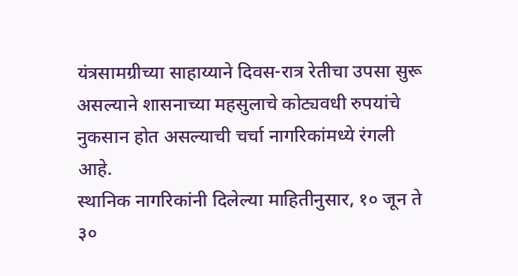यंत्रसामग्रीच्या साहाय्याने दिवस-रात्र रेतीचा उपसा सुरू असल्याने शासनाच्या महसुलाचे कोट्यवधी रुपयांचे नुकसान होत असल्याची चर्चा नागरिकांमध्ये रंगली आहे.
स्थानिक नागरिकांनी दिलेल्या माहितीनुसार, १० जून ते ३०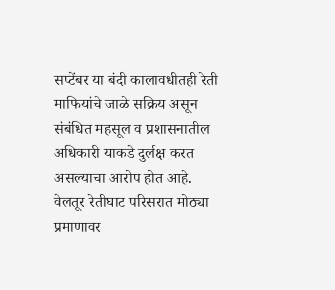सप्टेंबर या बंदी कालावधीतही रेती माफियांचे जाळे सक्रिय असून संबंधित महसूल व प्रशासनातील अधिकारी याकडे दुर्लक्ष करत असल्याचा आरोप होत आहे. वेलतूर रेतीघाट परिसरात मोठ्या प्रमाणावर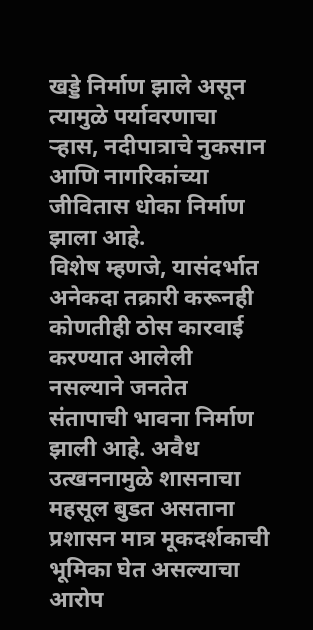खड्डे निर्माण झाले असून त्यामुळे पर्यावरणाचा ऱ्हास, नदीपात्राचे नुकसान आणि नागरिकांच्या जीवितास धोका निर्माण झाला आहे.
विशेष म्हणजे, यासंदर्भात अनेकदा तक्रारी करूनही कोणतीही ठोस कारवाई करण्यात आलेली नसल्याने जनतेत संतापाची भावना निर्माण झाली आहे. अवैध उत्खननामुळे शासनाचा महसूल बुडत असताना प्रशासन मात्र मूकदर्शकाची भूमिका घेत असल्याचा आरोप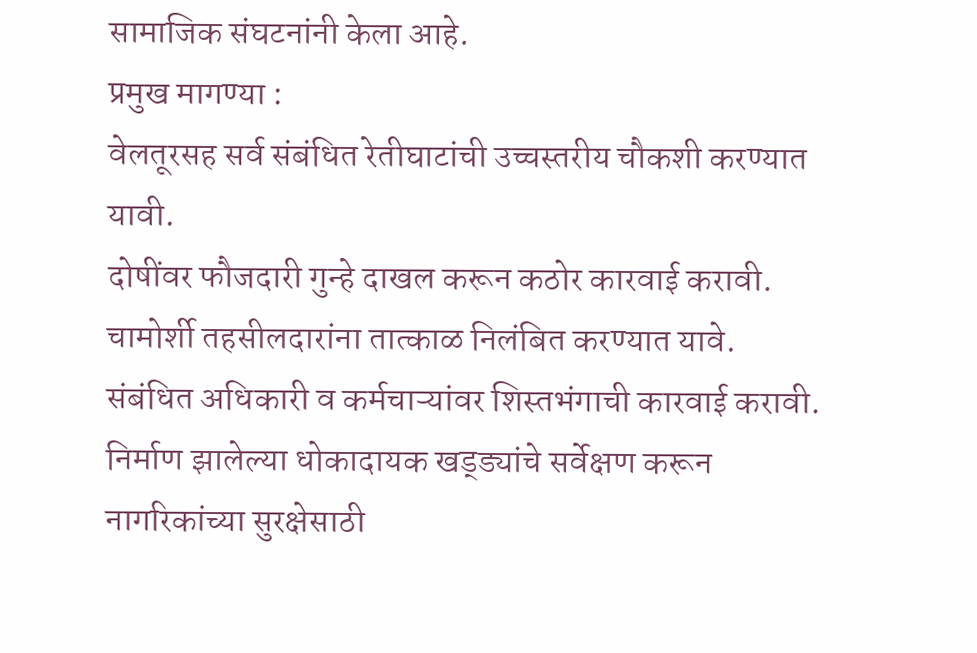सामाजिक संघटनांनी केला आहे.
प्रमुख मागण्या :
वेलतूरसह सर्व संबंधित रेतीघाटांची उच्चस्तरीय चौकशी करण्यात यावी.
दोषींवर फौजदारी गुन्हे दाखल करून कठोर कारवाई करावी.
चामोर्शी तहसीलदारांना तात्काळ निलंबित करण्यात यावे.
संबंधित अधिकारी व कर्मचाऱ्यांवर शिस्तभंगाची कारवाई करावी.
निर्माण झालेल्या धोकादायक खड्ड्यांचे सर्वेक्षण करून नागरिकांच्या सुरक्षेसाठी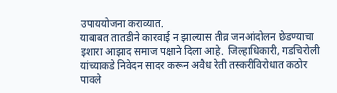उपाययोजना कराव्यात.
याबाबत तातडीने कारवाई न झाल्यास तीव्र जनआंदोलन छेडण्याचा इशारा आझाद समाज पक्षाने दिला आहे. जिल्हाधिकारी, गडचिरोली यांच्याकडे निवेदन सादर करून अवैध रेती तस्करीविरोधात कठोर पावले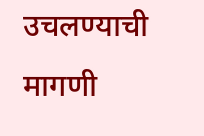उचलण्याची मागणी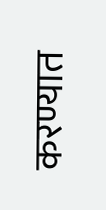करण्यात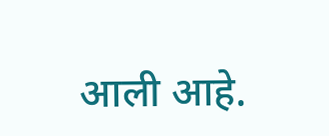आली आहे.